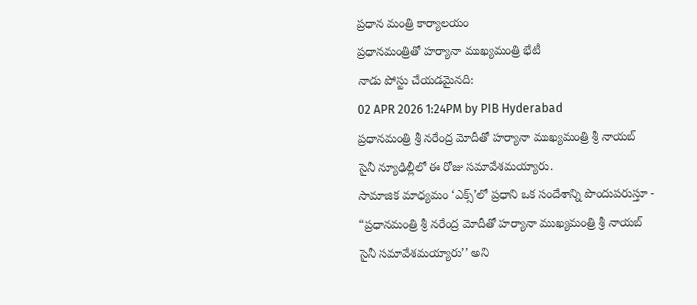ప్రధాన మంత్రి కార్యాలయం
ప్రధానమంత్రితో హర్యానా ముఖ్యమంత్రి భేటీ
నాడు పోస్టు చేయడమైనది:
02 APR 2026 1:24PM by PIB Hyderabad
ప్రధానమంత్రి శ్రీ నరేంద్ర మోదీతో హర్యానా ముఖ్యమంత్రి శ్రీ నాయబ్ సైనీ న్యూఢిల్లీలో ఈ రోజు సమావేశమయ్యారు.
సామాజిక మాధ్యమం ‘ఎక్స్’లో ప్రధాని ఒక సందేశాన్ని పొందుపరుస్తూ -
“ప్రధానమంత్రి శ్రీ నరేంద్ర మోదీతో హర్యానా ముఖ్యమంత్రి శ్రీ నాయబ్ సైనీ సమావేశమయ్యారు’’ అని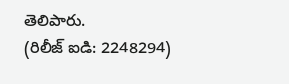తెలిపారు.
(రిలీజ్ ఐడి: 2248294)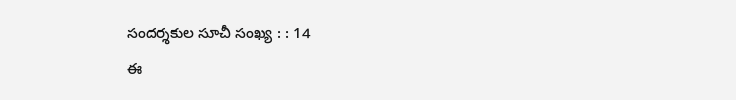సందర్శకుల సూచీ సంఖ్య : : 14
ఈ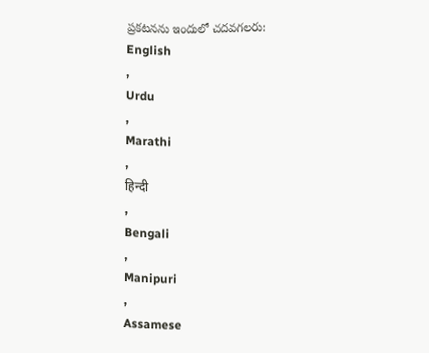ప్రకటనను ఇందులో చదవగలరు:
English
,
Urdu
,
Marathi
,
हिन्दी
,
Bengali
,
Manipuri
,
Assamese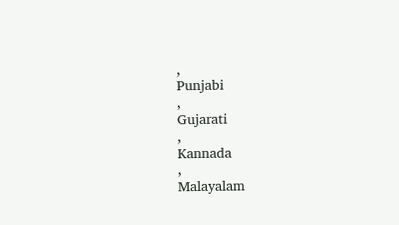,
Punjabi
,
Gujarati
,
Kannada
,
Malayalam